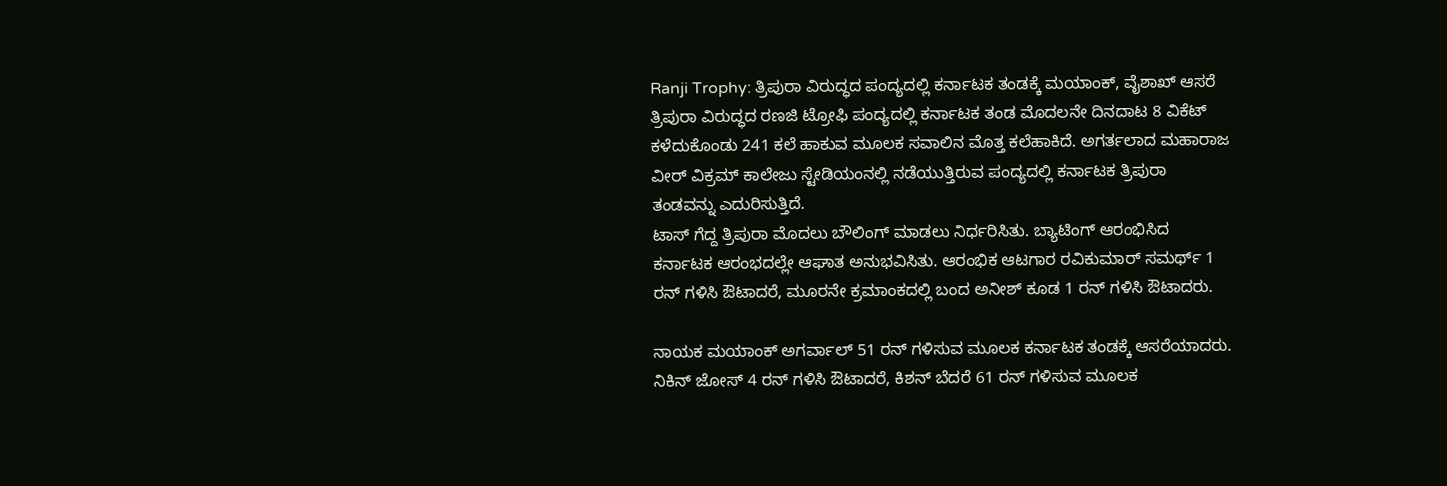Ranji Trophy: ತ್ರಿಪುರಾ ವಿರುದ್ಧದ ಪಂದ್ಯದಲ್ಲಿ ಕರ್ನಾಟಕ ತಂಡಕ್ಕೆ ಮಯಾಂಕ್, ವೈಶಾಖ್ ಆಸರೆ
ತ್ರಿಪುರಾ ವಿರುದ್ಧದ ರಣಜಿ ಟ್ರೋಫಿ ಪಂದ್ಯದಲ್ಲಿ ಕರ್ನಾಟಕ ತಂಡ ಮೊದಲನೇ ದಿನದಾಟ 8 ವಿಕೆಟ್ ಕಳೆದುಕೊಂಡು 241 ಕಲೆ ಹಾಕುವ ಮೂಲಕ ಸವಾಲಿನ ಮೊತ್ತ ಕಲೆಹಾಕಿದೆ. ಅಗರ್ತಲಾದ ಮಹಾರಾಜ ವೀರ್ ವಿಕ್ರಮ್ ಕಾಲೇಜು ಸ್ಟೇಡಿಯಂನಲ್ಲಿ ನಡೆಯುತ್ತಿರುವ ಪಂದ್ಯದಲ್ಲಿ ಕರ್ನಾಟಕ ತ್ರಿಪುರಾ ತಂಡವನ್ನು ಎದುರಿಸುತ್ತಿದೆ.
ಟಾಸ್ ಗೆದ್ದ ತ್ರಿಪುರಾ ಮೊದಲು ಬೌಲಿಂಗ್ ಮಾಡಲು ನಿರ್ಧರಿಸಿತು. ಬ್ಯಾಟಿಂಗ್ ಆರಂಭಿಸಿದ ಕರ್ನಾಟಕ ಆರಂಭದಲ್ಲೇ ಆಘಾತ ಅನುಭವಿಸಿತು. ಆರಂಭಿಕ ಆಟಗಾರ ರವಿಕುಮಾರ್ ಸಮರ್ಥ್ 1 ರನ್ ಗಳಿಸಿ ಔಟಾದರೆ, ಮೂರನೇ ಕ್ರಮಾಂಕದಲ್ಲಿ ಬಂದ ಅನೀಶ್ ಕೂಡ 1 ರನ್ ಗಳಿಸಿ ಔಟಾದರು.

ನಾಯಕ ಮಯಾಂಕ್ ಅಗರ್ವಾಲ್ 51 ರನ್ ಗಳಿಸುವ ಮೂಲಕ ಕರ್ನಾಟಕ ತಂಡಕ್ಕೆ ಆಸರೆಯಾದರು. ನಿಕಿನ್ ಜೋಸ್ 4 ರನ್ ಗಳಿಸಿ ಔಟಾದರೆ, ಕಿಶನ್ ಬೆದರೆ 61 ರನ್ ಗಳಿಸುವ ಮೂಲಕ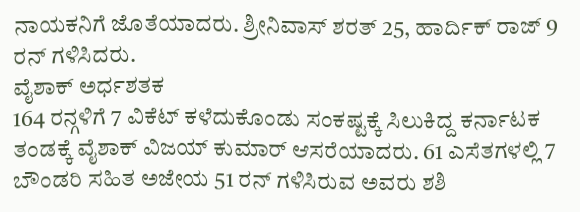ನಾಯಕನಿಗೆ ಜೊತೆಯಾದರು. ಶ್ರೀನಿವಾಸ್ ಶರತ್ 25, ಹಾರ್ದಿಕ್ ರಾಜ್ 9 ರನ್ ಗಳಿಸಿದರು.
ವೈಶಾಕ್ ಅರ್ಧಶತಕ
164 ರನ್ಗಳಿಗೆ 7 ವಿಕೆಟ್ ಕಳೆದುಕೊಂಡು ಸಂಕಷ್ಟಕ್ಕೆ ಸಿಲುಕಿದ್ದ ಕರ್ನಾಟಕ ತಂಡಕ್ಕೆ ವೈಶಾಕ್ ವಿಜಯ್ ಕುಮಾರ್ ಆಸರೆಯಾದರು. 61 ಎಸೆತಗಳಲ್ಲಿ 7 ಬೌಂಡರಿ ಸಹಿತ ಅಜೇಯ 51 ರನ್ ಗಳಿಸಿರುವ ಅವರು ಶಶಿ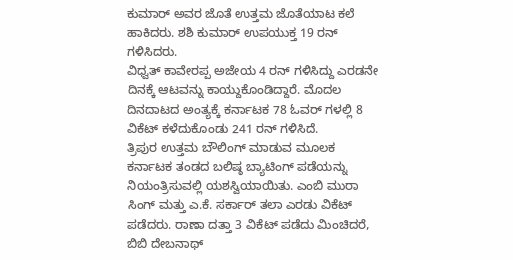ಕುಮಾರ್ ಅವರ ಜೊತೆ ಉತ್ತಮ ಜೊತೆಯಾಟ ಕಲೆ ಹಾಕಿದರು. ಶಶಿ ಕುಮಾರ್ ಉಪಯುಕ್ತ 19 ರನ್ ಗಳಿಸಿದರು.
ವಿಧ್ವತ್ ಕಾವೇರಪ್ಪ ಅಜೇಯ 4 ರನ್ ಗಳಿಸಿದ್ದು ಎರಡನೇ ದಿನಕ್ಕೆ ಆಟವನ್ನು ಕಾಯ್ದುಕೊಂಡಿದ್ದಾರೆ. ಮೊದಲ ದಿನದಾಟದ ಅಂತ್ಯಕ್ಕೆ ಕರ್ನಾಟಕ 78 ಓವರ್ ಗಳಲ್ಲಿ 8 ವಿಕೆಟ್ ಕಳೆದುಕೊಂಡು 241 ರನ್ ಗಳಿಸಿದೆ.
ತ್ರಿಪುರ ಉತ್ತಮ ಬೌಲಿಂಗ್ ಮಾಡುವ ಮೂಲಕ ಕರ್ನಾಟಕ ತಂಡದ ಬಲಿಷ್ಠ ಬ್ಯಾಟಿಂಗ್ ಪಡೆಯನ್ನು ನಿಯಂತ್ರಿಸುವಲ್ಲಿ ಯಶಸ್ವಿಯಾಯಿತು. ಎಂಬಿ ಮುರಾ ಸಿಂಗ್ ಮತ್ತು ಎ.ಕೆ. ಸರ್ಕಾರ್ ತಲಾ ಎರಡು ವಿಕೆಟ್ ಪಡೆದರು. ರಾಣಾ ದತ್ತಾ 3 ವಿಕೆಟ್ ಪಡೆದು ಮಿಂಚಿದರೆ, ಬಿಬಿ ದೇಬನಾಥ್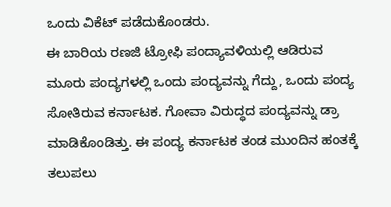ಒಂದು ವಿಕೆಟ್ ಪಡೆದುಕೊಂಡರು.
ಈ ಬಾರಿಯ ರಣಜಿ ಟ್ರೋಫಿ ಪಂದ್ಯಾವಳಿಯಲ್ಲಿ ಆಡಿರುವ ಮೂರು ಪಂದ್ಯಗಳಲ್ಲಿ ಒಂದು ಪಂದ್ಯವನ್ನು ಗೆದ್ದು, ಒಂದು ಪಂದ್ಯ ಸೋತಿರುವ ಕರ್ನಾಟಕ. ಗೋವಾ ವಿರುದ್ಧದ ಪಂದ್ಯವನ್ನು ಡ್ರಾ ಮಾಡಿಕೊಂಡಿತ್ತು. ಈ ಪಂದ್ಯ ಕರ್ನಾಟಕ ತಂಡ ಮುಂದಿನ ಹಂತಕ್ಕೆ ತಲುಪಲು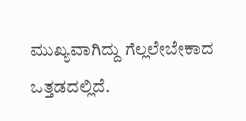ಮುಖ್ಯವಾಗಿದ್ದು ಗೆಲ್ಲಲೇಬೇಕಾದ ಒತ್ತಡದಲ್ಲಿದೆ.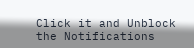Click it and Unblock the Notifications